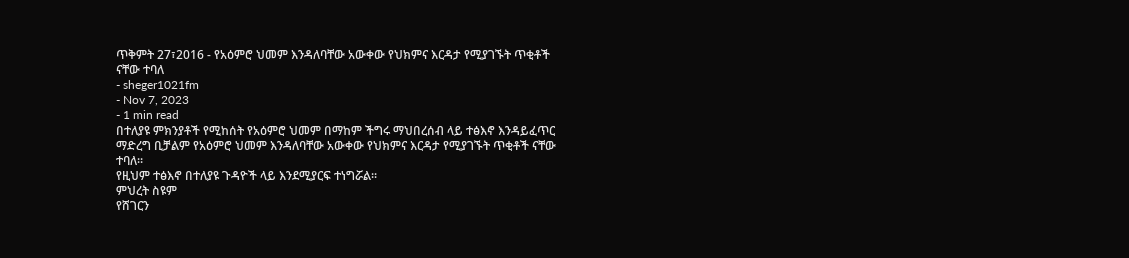ጥቅምት 27፣2016 - የአዕምሮ ህመም እንዳለባቸው አውቀው የህክምና እርዳታ የሚያገኙት ጥቂቶች ናቸው ተባለ
- sheger1021fm
- Nov 7, 2023
- 1 min read
በተለያዩ ምክንያቶች የሚከሰት የአዕምሮ ህመም በማከም ችግሩ ማህበረሰብ ላይ ተፅእኖ እንዳይፈጥር ማድረግ ቢቻልም የአዕምሮ ህመም እንዳለባቸው አውቀው የህክምና እርዳታ የሚያገኙት ጥቂቶች ናቸው ተባለ፡፡
የዚህም ተፅእኖ በተለያዩ ጉዳዮች ላይ እንደሚያርፍ ተነግሯል፡፡
ምህረት ስዩም
የሸገርን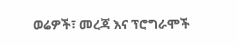ወሬዎች፣ መረጃ እና ፕሮግራሞች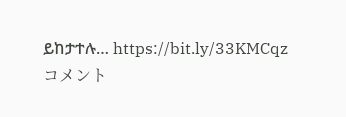ይከታተሉ… https://bit.ly/33KMCqz
コメント